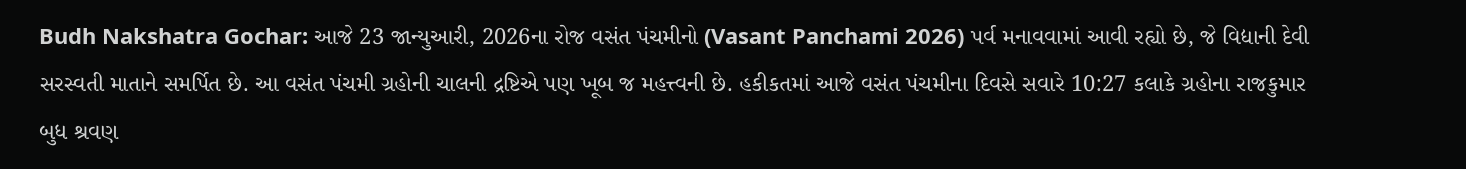Budh Nakshatra Gochar: આજે 23 જાન્યુઆરી, 2026ના રોજ વસંત પંચમીનો (Vasant Panchami 2026) પર્વ મનાવવામાં આવી રહ્યો છે, જે વિદ્યાની દેવી સરસ્વતી માતાને સમર્પિત છે. આ વસંત પંચમી ગ્રહોની ચાલની દ્રષ્ટિએ પણ ખૂબ જ મહત્ત્વની છે. હકીકતમાં આજે વસંત પંચમીના દિવસે સવારે 10:27 કલાકે ગ્રહોના રાજકુમાર બુધ શ્રવણ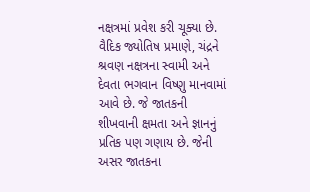નક્ષત્રમાં પ્રવેશ કરી ચૂક્યા છે.
વૈદિક જ્યોતિષ પ્રમાણે, ચંદ્રને શ્રવણ નક્ષત્રના સ્વામી અને દેવતા ભગવાન વિષ્ણુ માનવામાં આવે છે. જે જાતકની શીખવાની ક્ષમતા અને જ્ઞાનનું પ્રતિક પણ ગણાય છે. જેની અસર જાતકના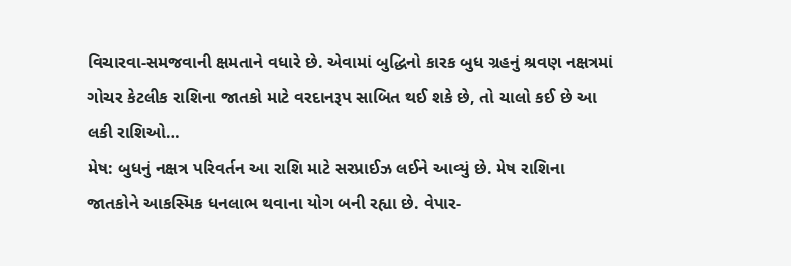વિચારવા-સમજવાની ક્ષમતાને વધારે છે. એવામાં બુદ્ધિનો કારક બુધ ગ્રહનું શ્રવણ નક્ષત્રમાં ગોચર કેટલીક રાશિના જાતકો માટે વરદાનરૂપ સાબિત થઈ શકે છે, તો ચાલો કઈ છે આ લકી રાશિઓ…
મેષ: બુધનું નક્ષત્ર પરિવર્તન આ રાશિ માટે સરપ્રાઈઝ લઈને આવ્યું છે. મેષ રાશિના જાતકોને આકસ્મિક ધનલાભ થવાના યોગ બની રહ્યા છે. વેપાર-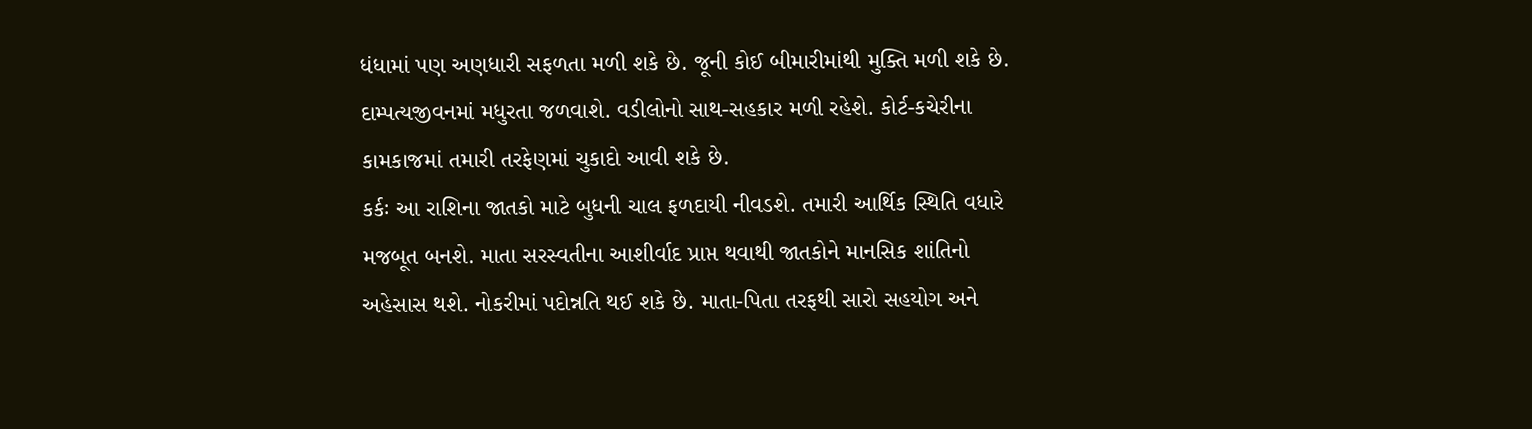ધંધામાં પણ અણધારી સફળતા મળી શકે છે. જૂની કોઈ બીમારીમાંથી મુક્તિ મળી શકે છે. દામ્પત્યજીવનમાં મધુરતા જળવાશે. વડીલોનો સાથ-સહકાર મળી રહેશે. કોર્ટ-કચેરીના કામકાજમાં તમારી તરફેણમાં ચુકાદો આવી શકે છે.
કર્કઃ આ રાશિના જાતકો માટે બુધની ચાલ ફળદાયી નીવડશે. તમારી આર્થિક સ્થિતિ વધારે મજબૂત બનશે. માતા સરસ્વતીના આશીર્વાદ પ્રાપ્ત થવાથી જાતકોને માનસિક શાંતિનો અહેસાસ થશે. નોકરીમાં પદોન્નતિ થઈ શકે છે. માતા-પિતા તરફથી સારો સહયોગ અને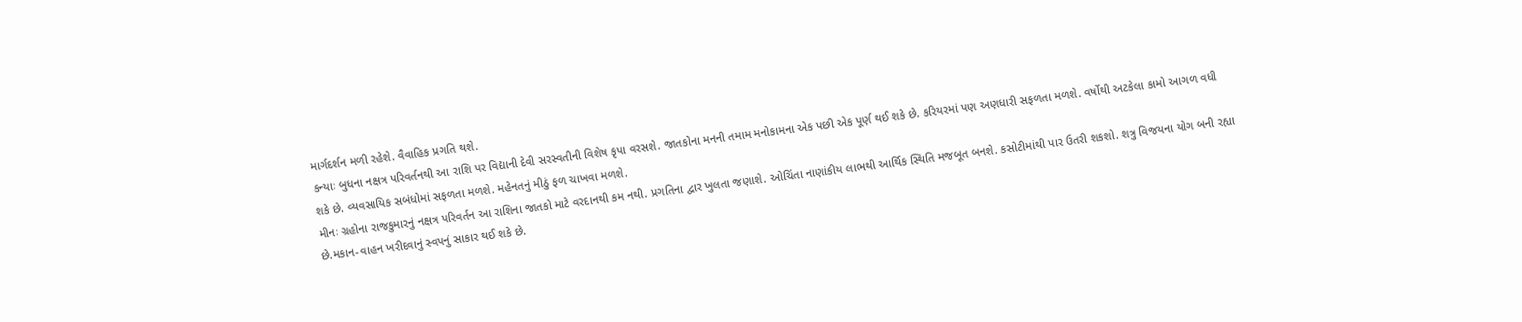માર્ગદર્શન મળી રહેશે. વૈવાહિક પ્રગતિ થશે.
કન્યાઃ બુધના નક્ષત્ર પરિવર્તનથી આ રાશિ પર વિદ્યાની દેવી સરસ્વતીની વિશેષ કૃપા વરસશે. જાતકોના મનની તમામ મનોકામના એક પછી એક પૂર્ણ થઈ શકે છે. કરિયરમાં પણ અણધારી સફળતા મળશે. વર્ષોથી અટકેલા કામો આગળ વધી શકે છે. વ્યવસાયિક સબંધોમાં સફળતા મળશે. મહેનતનું મીઠું ફળ ચાખવા મળશે.
મીનઃ ગ્રહોના રાજકુમારનું નક્ષત્ર પરિવર્તન આ રાશિના જાતકો માટે વરદાનથી કમ નથી. પ્રગતિના દ્વાર ખુલતા જણાશે. ઓચિંતા નાણાંકીય લાભથી આર્થિક સ્થિતિ મજબૂત બનશે. કસોટીમાંથી પાર ઉતરી શકશો. શત્રુ વિજયના યોગ બની રહ્યા છે.મકાન-વાહન ખરીદવાનું સ્વપનું સાકાર થઈ શકે છે.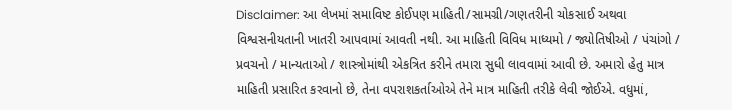Disclaimer: આ લેખમાં સમાવિષ્ટ કોઈપણ માહિતી/સામગ્રી/ગણતરીની ચોકસાઈ અથવા વિશ્વસનીયતાની ખાતરી આપવામાં આવતી નથી. આ માહિતી વિવિધ માધ્યમો / જ્યોતિષીઓ / પંચાંગો / પ્રવચનો / માન્યતાઓ / શાસ્ત્રોમાંથી એકત્રિત કરીને તમારા સુધી લાવવામાં આવી છે. અમારો હેતુ માત્ર માહિતી પ્રસારિત કરવાનો છે, તેના વપરાશકર્તાઓએ તેને માત્ર માહિતી તરીકે લેવી જોઈએ. વધુમાં,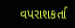વપરાશકર્તા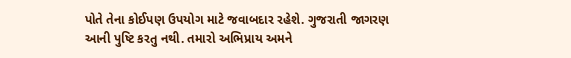પોતે તેના કોઈપણ ઉપયોગ માટે જવાબદાર રહેશે. ગુજરાતી જાગરણ આની પુષ્ટિ કરતુ નથી. તમારો અભિપ્રાય અમને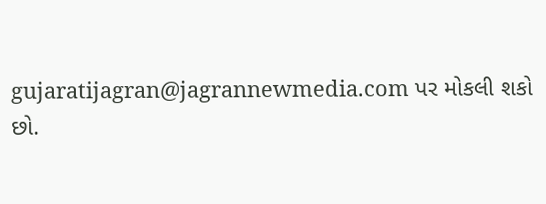gujaratijagran@jagrannewmedia.com પર મોકલી શકો છો.